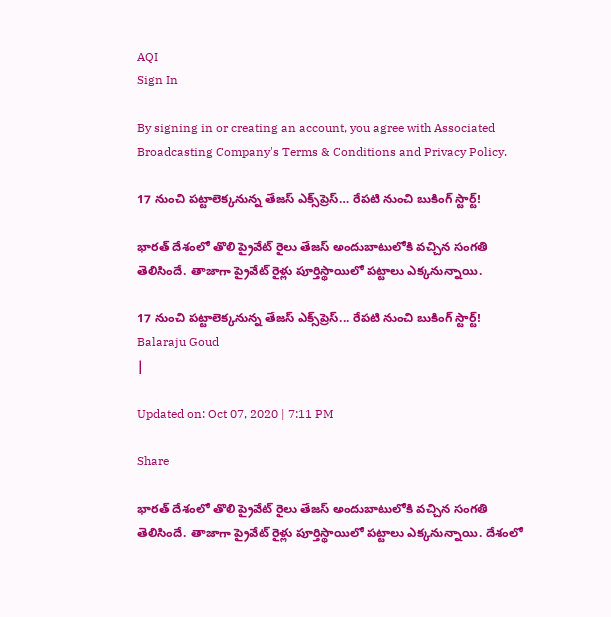AQI
Sign In

By signing in or creating an account, you agree with Associated Broadcasting Company's Terms & Conditions and Privacy Policy.

17 నుంచి పట్టాలెక్కనున్న తేజస్ ఎక్స్‌ప్రెస్… రేపటి నుంచి బుకింగ్ స్టార్ట్!

భారత్ దేశంలో తొలి ప్రైవేట్ రైలు తేజస్ అందుబాటులోకి వచ్చిన సంగతి తెలిసిందే. తాజాగా ప్రైవేట్ రైళ్లు పూర్తిస్థాయిలో పట్టాలు ఎక్కనున్నాయి.

17 నుంచి పట్టాలెక్కనున్న తేజస్ ఎక్స్‌ప్రెస్... రేపటి నుంచి బుకింగ్ స్టార్ట్!
Balaraju Goud
|

Updated on: Oct 07, 2020 | 7:11 PM

Share

భారత్ దేశంలో తొలి ప్రైవేట్ రైలు తేజస్ అందుబాటులోకి వచ్చిన సంగతి తెలిసిందే. తాజాగా ప్రైవేట్ రైళ్లు పూర్తిస్థాయిలో పట్టాలు ఎక్కనున్నాయి. దేశంలో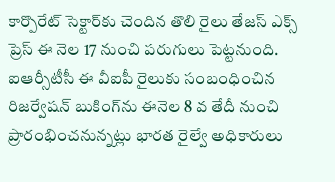కార్పొరేట్ సెక్టార్‌కు చెందిన తొలి రైలు తేజస్ ఎక్స్ ప్రెస్ ఈ నెల 17 నుంచి పరుగులు పెట్టనుంది. ఐఆర్సీటీసీ ఈ వీఐపీ రైలుకు సంబంధించిన రిజర్వేషన్ బుకింగ్‌ను ఈనెల 8 వ తేదీ నుంచి ప్రారంభించనున్నట్లు భారత రైల్వే అధికారులు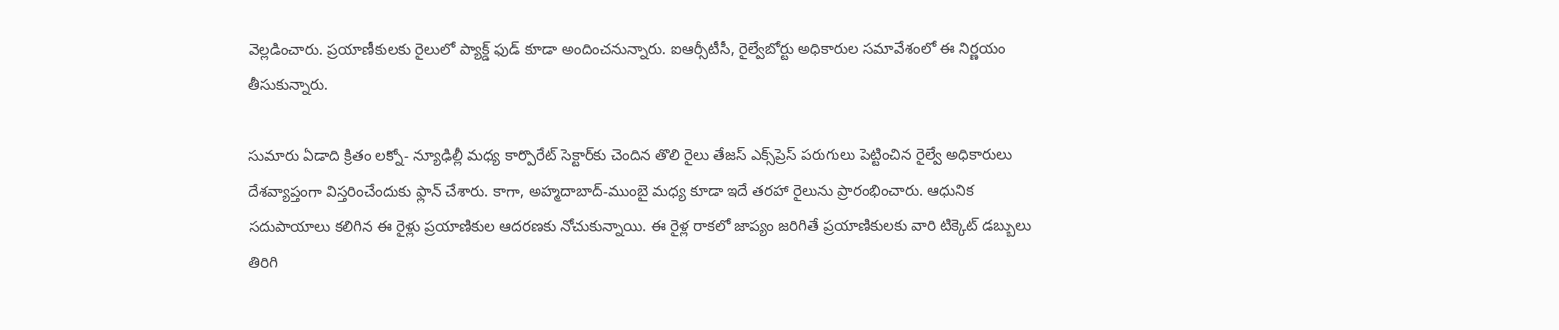వెల్లడించారు. ప్రయాణీకులకు రైలులో ప్యాక్డ్ ఫుడ్ కూడా అందించనున్నారు. ఐఆర్సీటీసీ, రైల్వేబోర్టు అధికారుల సమావేశంలో ఈ నిర్ణయం తీసుకున్నారు.

సుమారు ఏడాది క్రితం లక్నో- న్యూఢిల్లీ మధ్య కార్పొరేట్ సెక్టార్‌కు చెందిన తొలి రైలు తేజస్ ఎక్స్‌ప్రెస్‌ పరుగులు పెట్టించిన రైల్వే అధికారులు దేశవ్యాప్తంగా విస్తరించేందుకు ఫ్లాన్ చేశారు. కాగా, అహ్మదాబాద్-ముంబై మధ్య కూడా ఇదే తరహా రైలును ప్రారంభించారు. ఆధునిక సదుపాయాలు కలిగిన ఈ రైళ్లు ప్రయాణికుల ఆదరణకు నోచుకున్నాయి. ఈ రైళ్ల రాకలో జాప్యం జరిగితే ప్రయాణికులకు వారి టిక్కెట్ డబ్బులు తిరిగి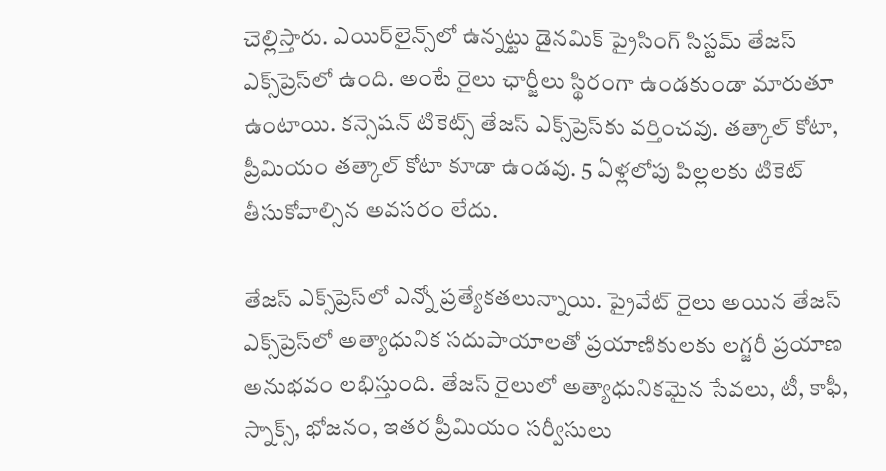చెల్లిస్తారు. ఎయిర్‌లైన్స్‌లో ఉన్నట్టు డైనమిక్ ప్రైసింగ్ సిస్టమ్ తేజస్‌ ఎక్స్‌ప్రెస్‌లో ఉంది. అంటే రైలు ఛార్జీలు స్థిరంగా ఉండకుండా మారుతూ ఉంటాయి. కన్సెషన్ టికెట్స్ తేజస్ ఎక్స్‌ప్రెస్‌కు వర్తించవు. తత్కాల్ కోటా, ప్రీమియం తత్కాల్ కోటా కూడా ఉండవు. 5 ఏళ్లలోపు పిల్లలకు టికెట్ తీసుకోవాల్సిన అవసరం లేదు.

తేజస్ ఎక్స్‌ప్రెస్‌లో ఎన్నో ప్రత్యేకతలున్నాయి. ప్రైవేట్ రైలు అయిన తేజస్ ఎక్స్‌ప్రెస్‌లో అత్యాధునిక సదుపాయాలతో ప్రయాణికులకు లగ్జరీ ప్రయాణ అనుభవం లభిస్తుంది. తేజస్ రైలులో అత్యాధునికమైన సేవలు, టీ, కాఫీ, స్నాక్స్, భోజనం, ఇతర ప్రీమియం సర్వీసులు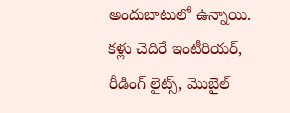అందుబాటులో ఉన్నాయి. కళ్లు చెదిరే ఇంటీరియర్, రీడింగ్ లైట్స్, మొబైల్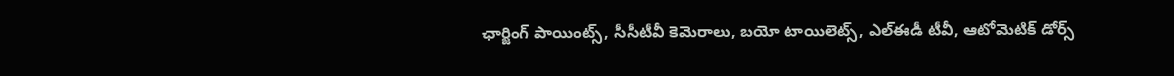ఛార్జింగ్ పాయింట్స్, సీసీటీవీ కెమెరాలు, బయో టాయిలెట్స్, ఎల్ఈడీ టీవీ, ఆటోమెటిక్ డోర్స్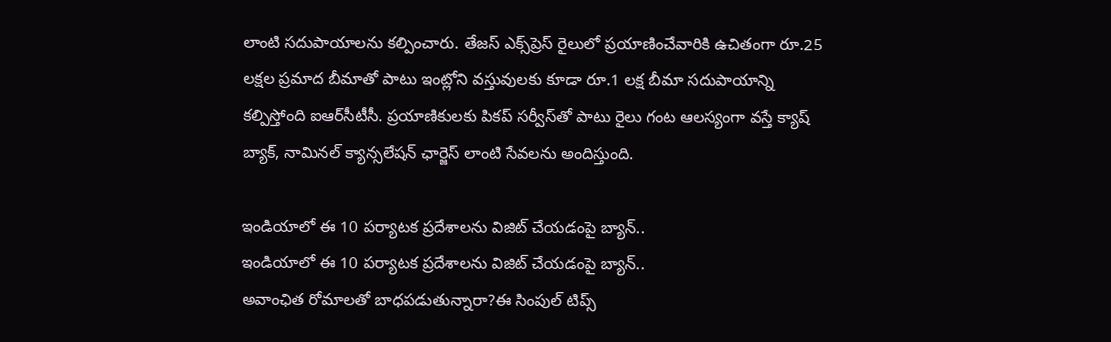లాంటి సదుపాయాలను కల్పించారు. తేజస్ ఎక్స్‌ప్రెస్ రైలులో ప్రయాణించేవారికి ఉచితంగా రూ.25 లక్షల ప్రమాద బీమాతో పాటు ఇంట్లోని వస్తువులకు కూడా రూ.1 లక్ష బీమా సదుపాయాన్ని కల్పిస్తోంది ఐఆర్‌సీటీసీ. ప్రయాణికులకు పికప్ సర్వీస్‌తో పాటు రైలు గంట ఆలస్యంగా వస్తే క్యాష్ బ్యాక్, నామినల్ క్యాన్సలేషన్ ఛార్జెస్ లాంటి సేవలను అందిస్తుంది.

ఇండియాలో ఈ 10 పర్యాటక ప్రదేశాలను విజిట్ చేయడంపై బ్యాన్..
ఇండియాలో ఈ 10 పర్యాటక ప్రదేశాలను విజిట్ చేయడంపై బ్యాన్..
అవాంఛిత రోమాల‌తో బాధ‌ప‌డుతున్నారా?ఈ సింపుల్ టిప్స్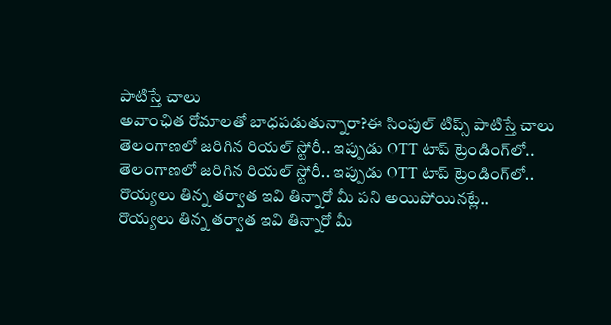పాటిస్తే చాలు
అవాంఛిత రోమాల‌తో బాధ‌ప‌డుతున్నారా?ఈ సింపుల్ టిప్స్ పాటిస్తే చాలు
తెలంగాణలో జరిగిన రియల్ స్టోరీ.. ఇప్పుడు OTT టాప్ ట్రెండింగ్‌లో..
తెలంగాణలో జరిగిన రియల్ స్టోరీ.. ఇప్పుడు OTT టాప్ ట్రెండింగ్‌లో..
రొయ్యలు తిన్న తర్వాత ఇవి తిన్నారో మీ పని అయిపోయినట్లే..
రొయ్యలు తిన్న తర్వాత ఇవి తిన్నారో మీ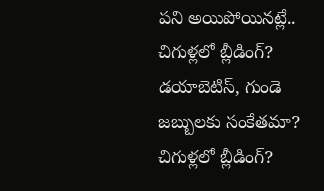పని అయిపోయినట్లే..
చిగుళ్లలో బ్లీడింగ్? డయాబెటిస్, గుండె జబ్బులకు సంకేతమా?
చిగుళ్లలో బ్లీడింగ్?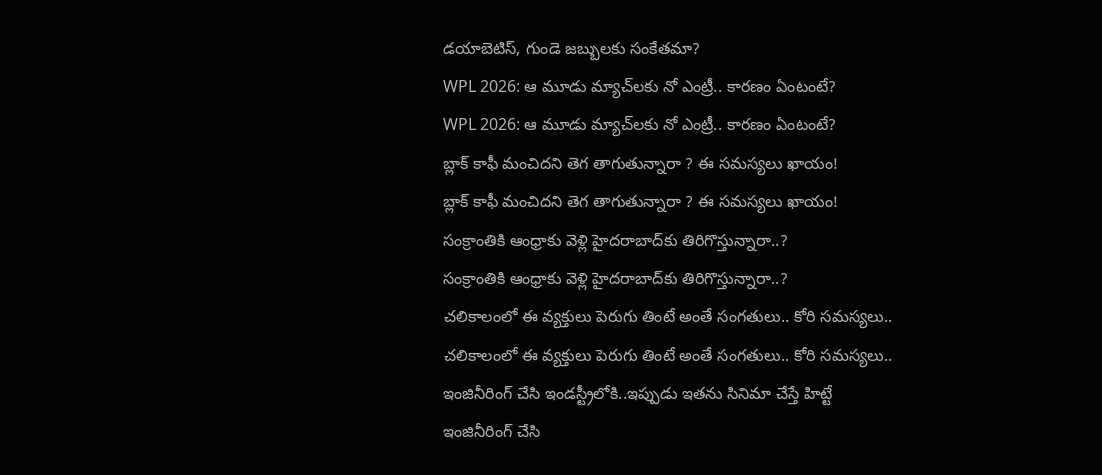డయాబెటిస్, గుండె జబ్బులకు సంకేతమా?
WPL 2026: ఆ మూడు మ్యాచ్‌లకు నో ఎంట్రీ.. కారణం ఏంటంటే?
WPL 2026: ఆ మూడు మ్యాచ్‌లకు నో ఎంట్రీ.. కారణం ఏంటంటే?
బ్లాక్ కాఫీ మంచిదని తెగ తాగుతున్నారా ? ఈ సమస్యలు ఖాయం!
బ్లాక్ కాఫీ మంచిదని తెగ తాగుతున్నారా ? ఈ సమస్యలు ఖాయం!
సంక్రాంతికి ఆంధ్రాకు వెళ్లి హైదరాబాద్‌కు తిరిగొస్తున్నారా..?
సంక్రాంతికి ఆంధ్రాకు వెళ్లి హైదరాబాద్‌కు తిరిగొస్తున్నారా..?
చలికాలంలో ఈ వ్యక్తులు పెరుగు తింటే అంతే సంగతులు.. కోరి సమస్యలు..
చలికాలంలో ఈ వ్యక్తులు పెరుగు తింటే అంతే సంగతులు.. కోరి సమస్యలు..
ఇంజినీరింగ్ చేసి ఇండస్ట్రీలోకి..ఇప్పుడు ఇతను సినిమా చేస్తే హిట్టే
ఇంజినీరింగ్ చేసి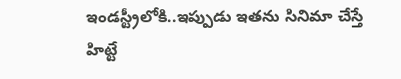ఇండస్ట్రీలోకి..ఇప్పుడు ఇతను సినిమా చేస్తే హిట్టే